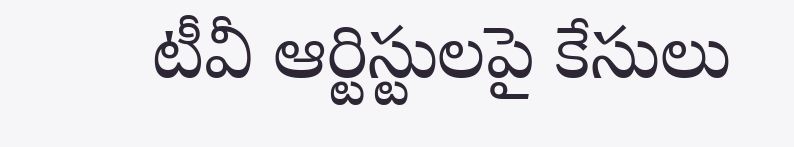టీవీ ఆర్టిస్టులపై కేసులు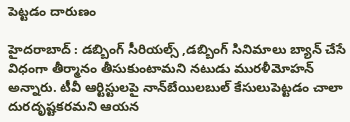పెట్టడం దారుణం

హైదరాబాద్‌ : డబ్బింగ్‌ సీరియల్స్‌ ,డబ్బింగ్‌ సినిమాలు బ్యాన్‌ చేసే విధంగా తీర్మానం తీసుకుంటామని నటుడు మురళీమోహన్‌ అన్నారు. టీవీ ఆర్టిస్టులపై నాన్‌బేయిలబుల్‌ కేసులుపెట్టడం చాలా దురదృష్టకరమని ఆయన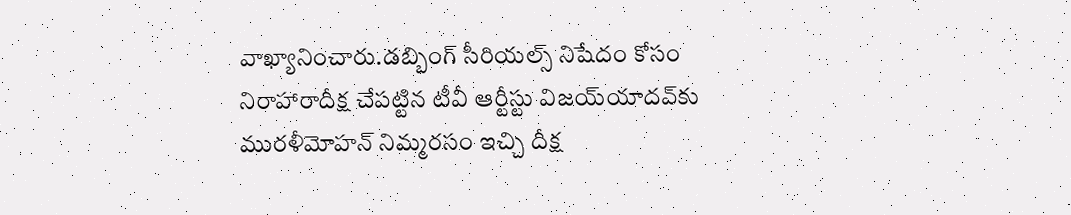వాఖ్యానించారు.డబ్బింగ్‌ సీరియల్స్‌ నిషేదం కోసం నిరాహారాదీక్ష చేపట్టిన టీవీ ఆర్టీస్టు విజయ్‌యాదవ్‌కు మురళీమోహన్‌ నిమ్మరసం ఇచ్చి దీక్ష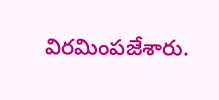విరమింపజేశారు.